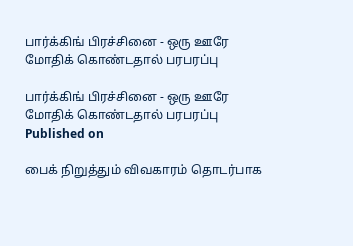பார்க்கிங் பிரச்சினை - ஒரு ஊரே மோதிக் கொண்டதால் பரபரப்பு

பார்க்கிங் பிரச்சினை - ஒரு ஊரே மோதிக் கொண்டதால் பரபரப்பு
Published on

பைக் நிறுத்தும் விவகாரம் தொடர்பாக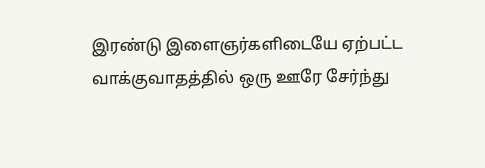இரண்டு இளைஞர்களிடையே ஏற்பட்ட வாக்குவாதத்தில் ஒரு ஊரே சேர்ந்து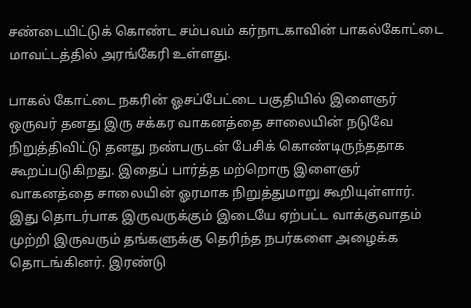சண்டையிட்டுக் கொண்ட சம்பவம் கர்நாடகாவின் பாகல்கோட்டை மாவட்டத்தில் அரங்கேரி உள்ளது.

பாகல் கோட்டை நகரின் ஓசப்பேட்டை பகுதியில் இளைஞர் ஒருவர் தனது இரு சக்கர வாகனத்தை சாலையின் நடுவே நிறுத்திவிட்டு தனது நண்பருடன் பேசிக் கொண்டிருந்ததாக கூறப்படுகிறது. இதைப் பார்த்த மற்றொரு இளைஞர் வாகனத்தை சாலையின் ஓரமாக நிறுத்துமாறு கூறியுள்ளார். இது தொடர்பாக இருவருக்கும் இடையே ஏற்பட்ட வாக்குவாதம் முற்றி இருவரும் தங்களுக்கு தெரிந்த நபர்களை அழைக்க தொடங்கினர். இரண்டு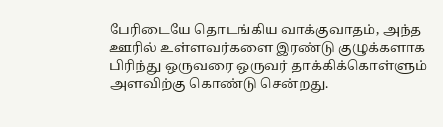பேரிடையே தொடங்கிய வாக்குவாதம், அந்த ஊரில் உள்ளவர்களை இரண்டு குழுக்களாக பிரிந்து ஒருவரை ஒருவர் தாக்கிக்கொள்ளும் அளவிற்கு கொண்டு சென்றது.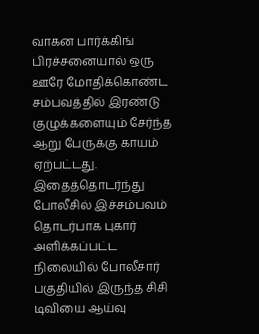வாகன பார்க்கிங் பிரச்சனையால் ஒரு ஊரே மோதிக்கொண்ட சம்பவத்தில் இரண்டு குழுக்களையும் சேர்ந்த ஆறு பேருக்கு காயம் ஏற்பட்டது. இதைத்தொடர்ந்து போலீசில் இச்சம்பவம் தொடர்பாக புகார் அளிக்கப்பட்ட நிலையில் போலீசார் பகுதியில் இருந்த சிசி டிவியை ஆய்வு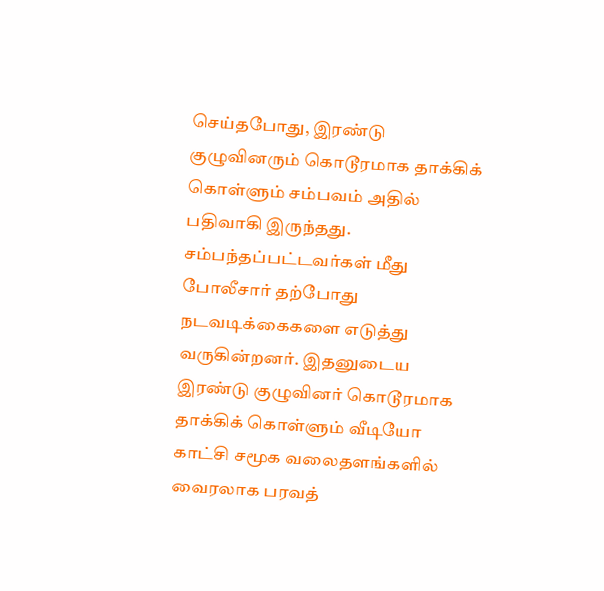செய்தபோது, இரண்டு குழுவினரும் கொடூரமாக தாக்கிக் கொள்ளும் சம்பவம் அதில் பதிவாகி இருந்தது. சம்பந்தப்பட்டவர்கள் மீது போலீசார் தற்போது நடவடிக்கைகளை எடுத்து வருகின்றனர். இதனுடைய இரண்டு குழுவினர் கொடூரமாக தாக்கிக் கொள்ளும் வீடியோ காட்சி சமூக வலைதளங்களில் வைரலாக பரவத்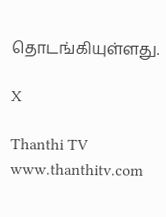தொடங்கியுள்ளது.

X

Thanthi TV
www.thanthitv.com